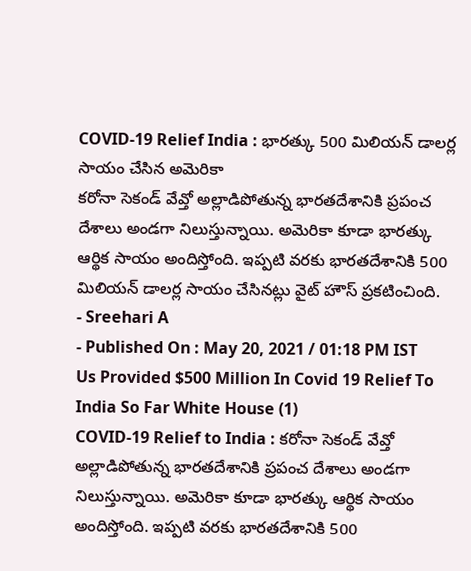COVID-19 Relief India : భారత్కు 500 మిలియన్ డాలర్ల సాయం చేసిన అమెరికా
కరోనా సెకండ్ వేవ్తో అల్లాడిపోతున్న భారతదేశానికి ప్రపంచ దేశాలు అండగా నిలుస్తున్నాయి. అమెరికా కూడా భారత్కు ఆర్థిక సాయం అందిస్తోంది. ఇప్పటి వరకు భారతదేశానికి 500 మిలియన్ డాలర్ల సాయం చేసినట్లు వైట్ హౌస్ ప్రకటించింది.
- Sreehari A
- Published On : May 20, 2021 / 01:18 PM IST
Us Provided $500 Million In Covid 19 Relief To India So Far White House (1)
COVID-19 Relief to India : కరోనా సెకండ్ వేవ్తో అల్లాడిపోతున్న భారతదేశానికి ప్రపంచ దేశాలు అండగా నిలుస్తున్నాయి. అమెరికా కూడా భారత్కు ఆర్థిక సాయం అందిస్తోంది. ఇప్పటి వరకు భారతదేశానికి 500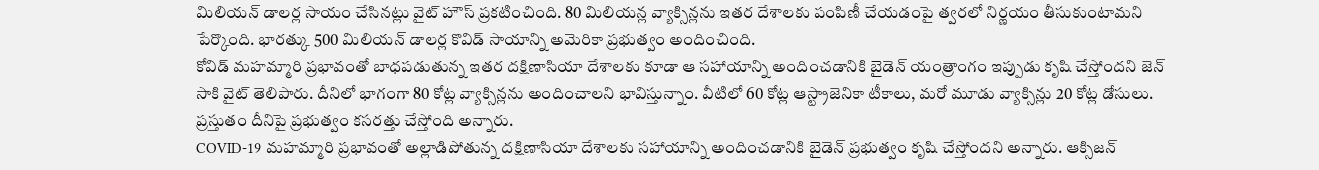మిలియన్ డాలర్ల సాయం చేసినట్లు వైట్ హౌస్ ప్రకటించింది. 80 మిలియన్ల వ్యాక్సిన్లను ఇతర దేశాలకు పంపిణీ చేయడంపై త్వరలో నిర్ణయం తీసుకుంటామని పేర్కొంది. భారత్కు 500 మిలియన్ డాలర్ల కొవిడ్ సాయాన్ని అమెరికా ప్రభుత్వం అందించింది.
కోవిడ్ మహమ్మారి ప్రభావంతో బాధపడుతున్న ఇతర దక్షిణాసియా దేశాలకు కూడా ఆ సహాయాన్ని అందించడానికి బైడెన్ యంత్రాంగం ఇప్పుడు కృషి చేస్తోందని జెన్ సాకి వైట్ తెలిపారు. దీనిలో భాగంగా 80 కోట్ల వ్యాక్సిన్లను అందించాలని భావిస్తున్నాం. వీటిలో 60 కోట్ల ఆస్ట్రాజెనికా టీకాలు, మరో మూడు వ్యాక్సిన్లు 20 కోట్ల డోసులు. ప్రస్తుతం దీనిపై ప్రభుత్వం కసరత్తు చేస్తోంది అన్నారు.
COVID-19 మహమ్మారి ప్రభావంతో అల్లాడిపోతున్న దక్షిణాసియా దేశాలకు సహాయాన్ని అందించడానికి బైడెన్ ప్రభుత్వం కృషి చేస్తోందని అన్నారు. ఆక్సిజన్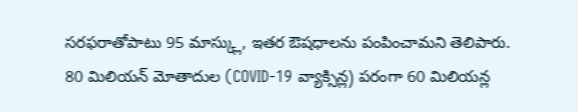సరఫరాతోపాటు 95 మాస్క్లు, ఇతర ఔషధాలను పంపించామని తెలిపారు. 80 మిలియన్ మోతాదుల (COVID-19 వ్యాక్సిన్ల) పరంగా 60 మిలియన్ల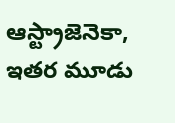ఆస్ట్రాజెనెకా, ఇతర మూడు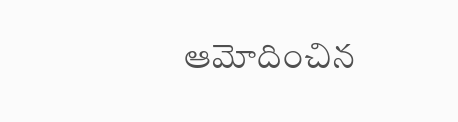ఆమోదించిన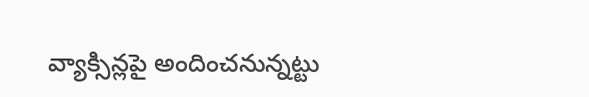వ్యాక్సిన్లపై అందించనున్నట్టు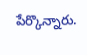పేర్కొన్నారు.